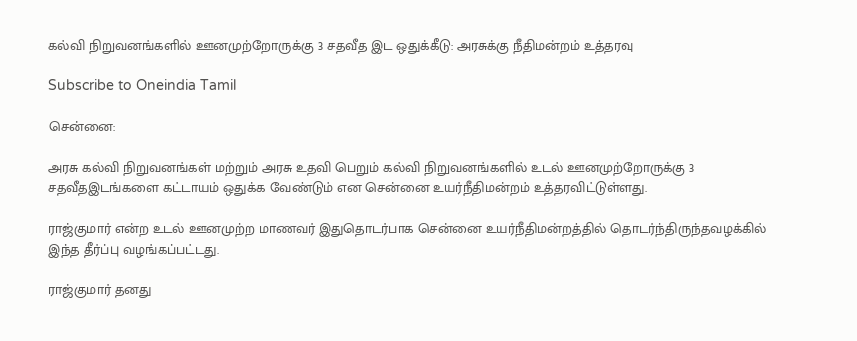கல்வி நிறுவனங்களில் ஊனமுற்றோருக்கு 3 சதவீத இட ஒதுக்கீடு: அரசுக்கு நீதிமன்றம் உத்தரவு

Subscribe to Oneindia Tamil

சென்னை:

அரசு கல்வி நிறுவனங்கள் மற்றும் அரசு உதவி பெறும் கல்வி நிறுவனங்களில் உடல் ஊனமுற்றோருக்கு 3 சதவீதஇடங்களை கட்டாயம் ஒதுக்க வேண்டும் என சென்னை உயர்நீதிமன்றம் உத்தரவிட்டுள்ளது.

ராஜ்குமார் என்ற உடல் ஊனமுற்ற மாணவர் இதுதொடர்பாக சென்னை உயர்நீதிமன்றத்தில் தொடர்ந்திருந்தவழக்கில் இந்த தீர்ப்பு வழங்கப்பட்டது.

ராஜ்குமார் தனது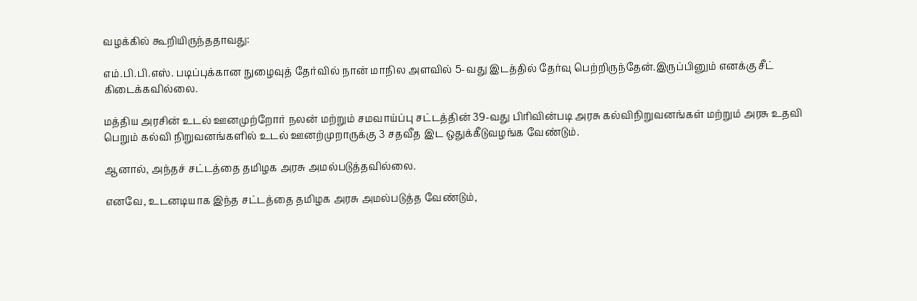வழக்கில் கூறியிருந்ததாவது:

எம்.பி.பி.எஸ். படிப்புக்கான நுழைவுத் தேர்வில் நான் மாநில அளவில் 5-வது இடத்தில் தேர்வு பெற்றிருந்தேன்.இருப்பினும் எனக்கு சீட் கிடைக்கவில்லை.

மத்திய அரசின் உடல் ஊனமுற்றோர் நலன் மற்றும் சமவாய்ப்பு சட்டத்தின் 39-வது பிரிவின்படி அரசு கல்விநிறுவனங்கள் மற்றும் அரசு உதவி பெறும் கல்வி நிறுவனங்களில் உடல் ஊனற்முறாருக்கு 3 சதவீத இட ஒதுக்கீடுவழங்க வேண்டும்.

ஆனால், அந்தச் சட்டத்தை தமிழக அரசு அமல்படுத்தவில்லை.

எனவே, உடனடியாக இந்த சட்டத்தை தமிழக அரசு அமல்படுத்த வேண்டும்,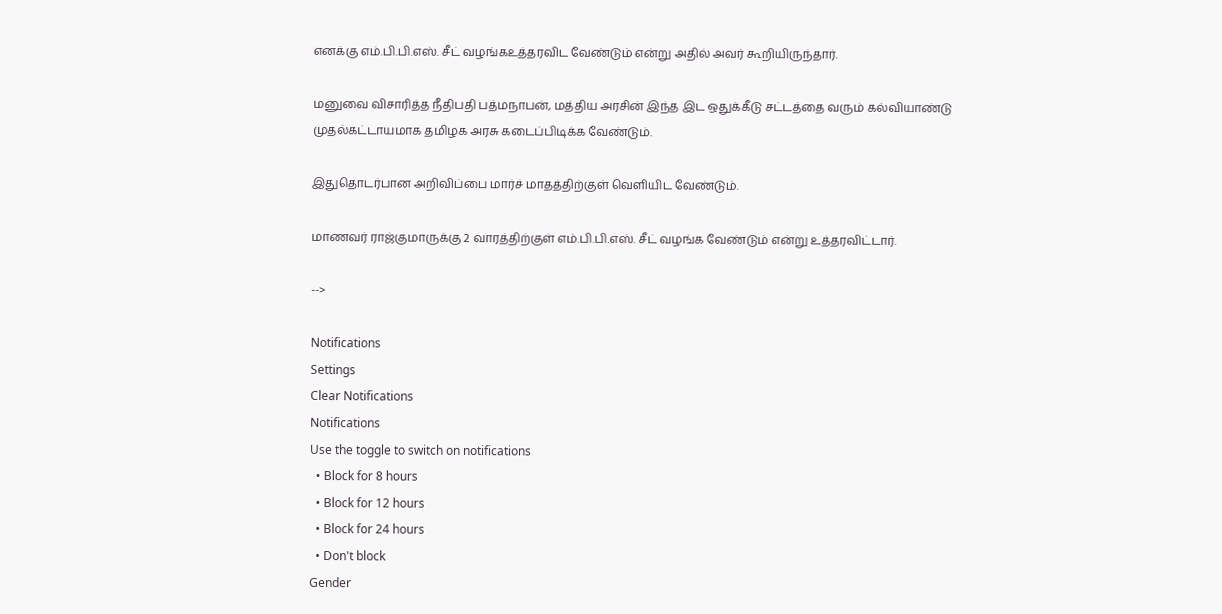எனக்கு எம்.பி.பி.எஸ். சீட் வழங்கஉத்தரவிட வேண்டும் என்று அதில் அவர் கூறியிருந்தார்.

மனுவை விசாரித்த நீதிபதி பத்மநாபன், மத்திய அரசின் இந்த இட ஒதுக்கீடு சட்டத்தை வரும் கல்வியாண்டு முதல்கட்டாயமாக தமிழக அரசு கடைப்பிடிக்க வேண்டும்.

இதுதொடர்பான அறிவிப்பை மார்ச் மாதத்திற்குள் வெளியிட வேண்டும்.

மாணவர் ராஜ்குமாருக்கு 2 வாரத்திற்குள் எம்.பி.பி.எஸ். சீட் வழங்க வேண்டும் என்று உத்தரவிட்டார்.

-->

Notifications
Settings
Clear Notifications
Notifications
Use the toggle to switch on notifications
  • Block for 8 hours
  • Block for 12 hours
  • Block for 24 hours
  • Don't block
Gender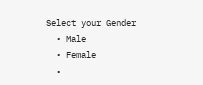Select your Gender
  • Male
  • Female
  •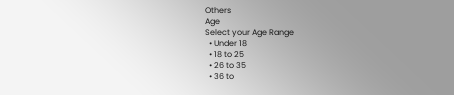Others
Age
Select your Age Range
  • Under 18
  • 18 to 25
  • 26 to 35
  • 36 to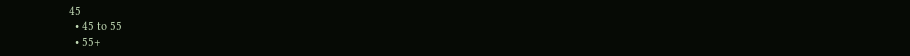45
  • 45 to 55
  • 55+